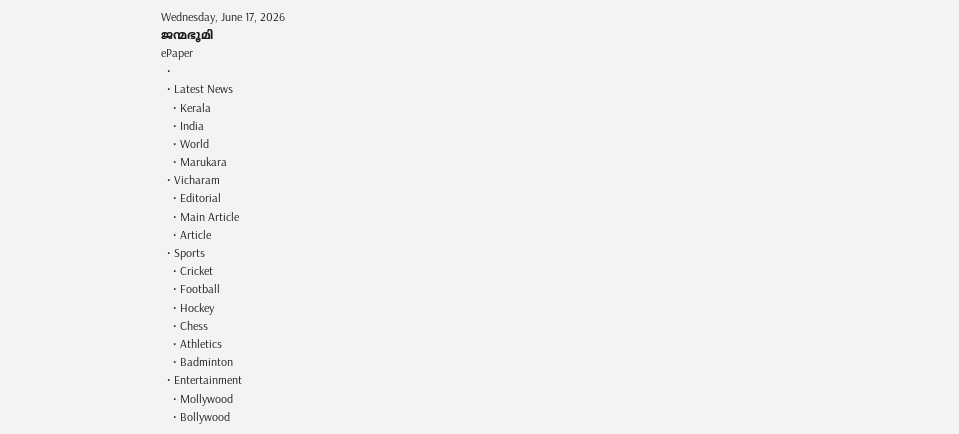Wednesday, June 17, 2026
ജന്മഭൂമി
ePaper
  •
  • Latest News
    • Kerala
    • India
    • World
    • Marukara
  • Vicharam
    • Editorial
    • Main Article
    • Article
  • Sports
    • Cricket
    • Football
    • Hockey
    • Chess
    • Athletics
    • Badminton
  • Entertainment
    • Mollywood
    • Bollywood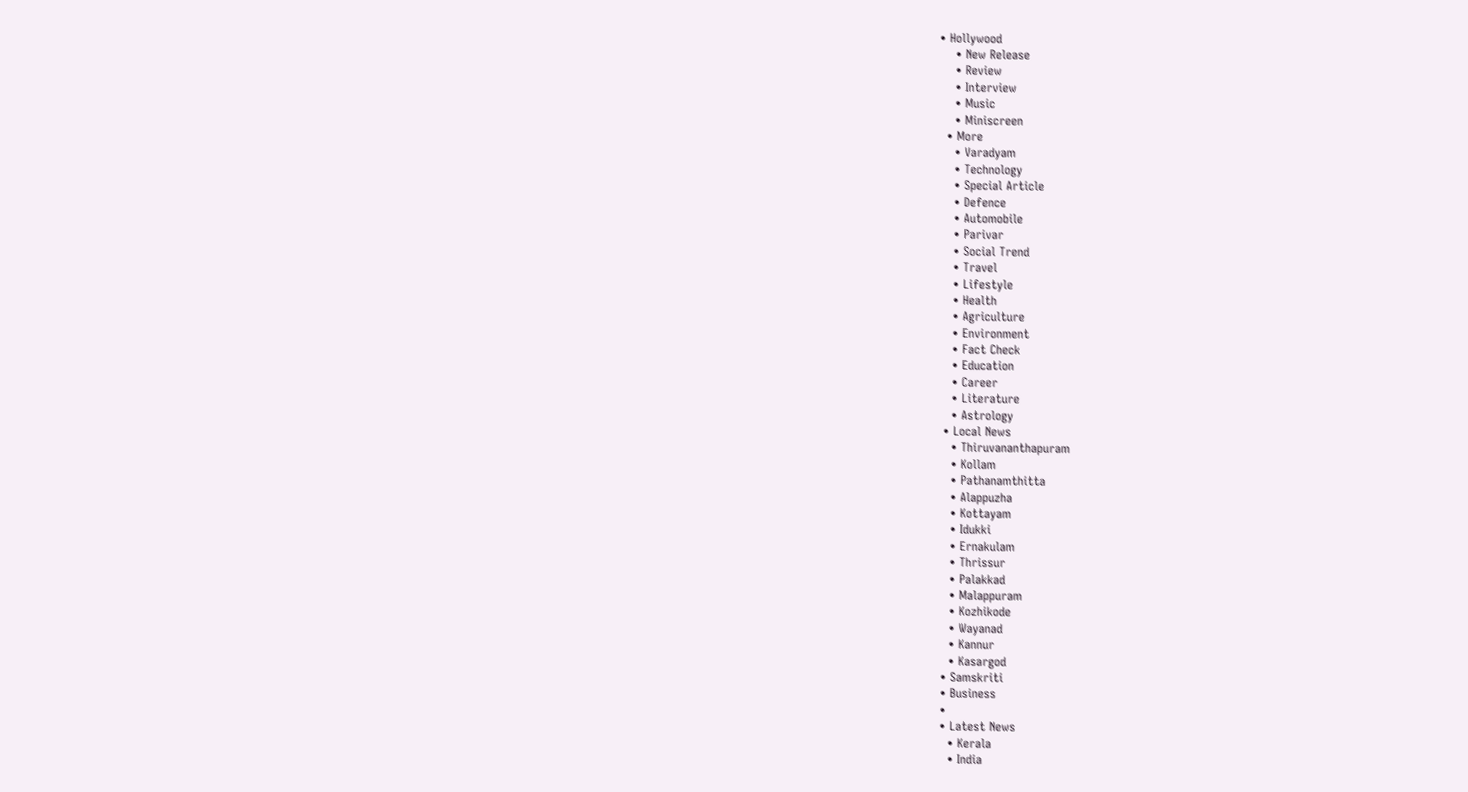• Hollywood
    • New Release
    • Review
    • Interview
    • Music
    • Miniscreen
  • More
    • Varadyam
    • Technology
    • Special Article
    • Defence
    • Automobile
    • Parivar
    • Social Trend
    • Travel
    • Lifestyle
    • Health
    • Agriculture
    • Environment
    • Fact Check
    • Education
    • Career
    • Literature
    • Astrology
  • Local News
    • Thiruvananthapuram
    • Kollam
    • Pathanamthitta
    • Alappuzha
    • Kottayam
    • Idukki
    • Ernakulam
    • Thrissur
    • Palakkad
    • Malappuram
    • Kozhikode
    • Wayanad
    • Kannur
    • Kasargod
  • Samskriti
  • Business
  •
  • Latest News
    • Kerala
    • India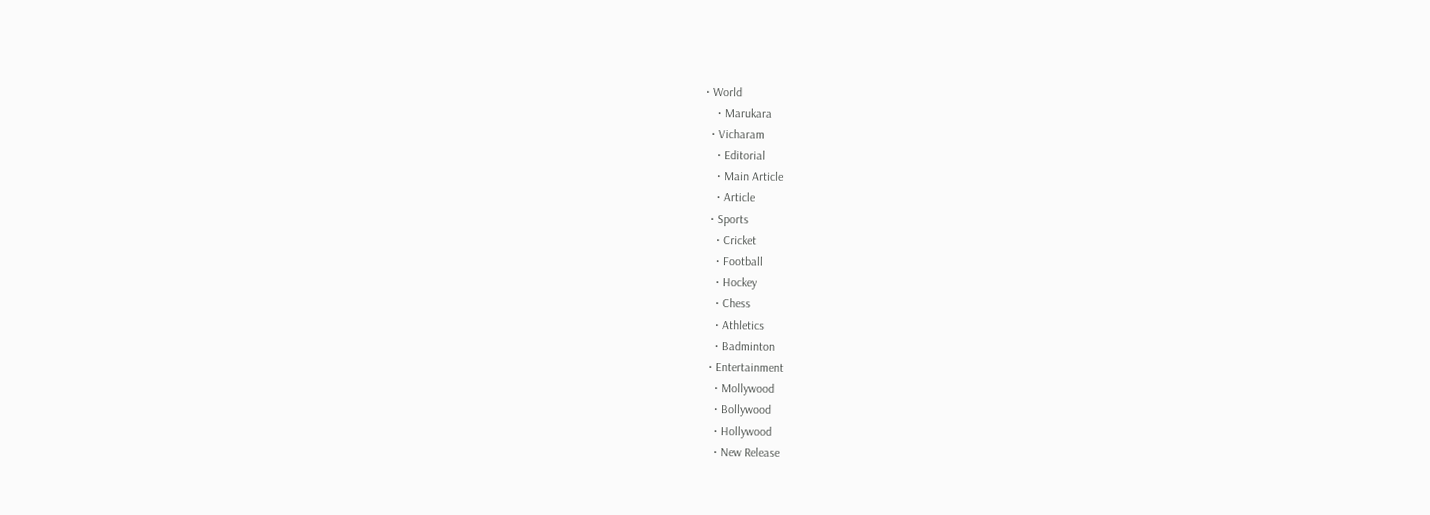• World
    • Marukara
  • Vicharam
    • Editorial
    • Main Article
    • Article
  • Sports
    • Cricket
    • Football
    • Hockey
    • Chess
    • Athletics
    • Badminton
  • Entertainment
    • Mollywood
    • Bollywood
    • Hollywood
    • New Release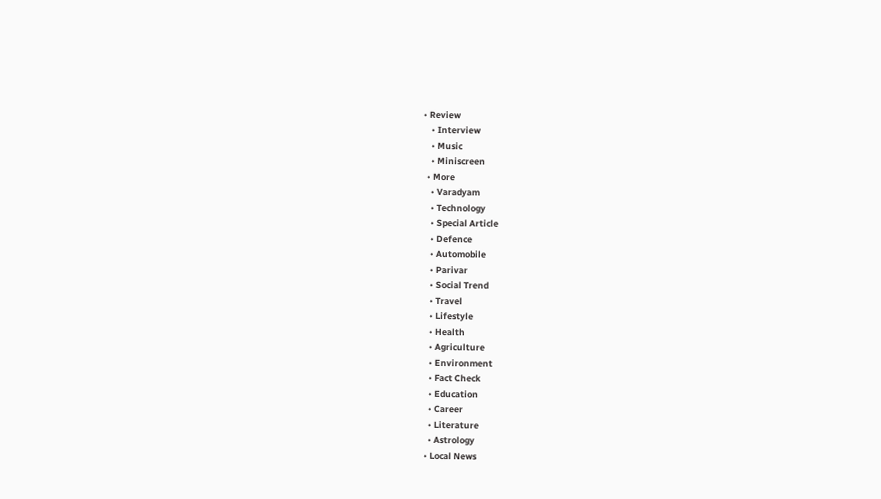• Review
    • Interview
    • Music
    • Miniscreen
  • More
    • Varadyam
    • Technology
    • Special Article
    • Defence
    • Automobile
    • Parivar
    • Social Trend
    • Travel
    • Lifestyle
    • Health
    • Agriculture
    • Environment
    • Fact Check
    • Education
    • Career
    • Literature
    • Astrology
  • Local News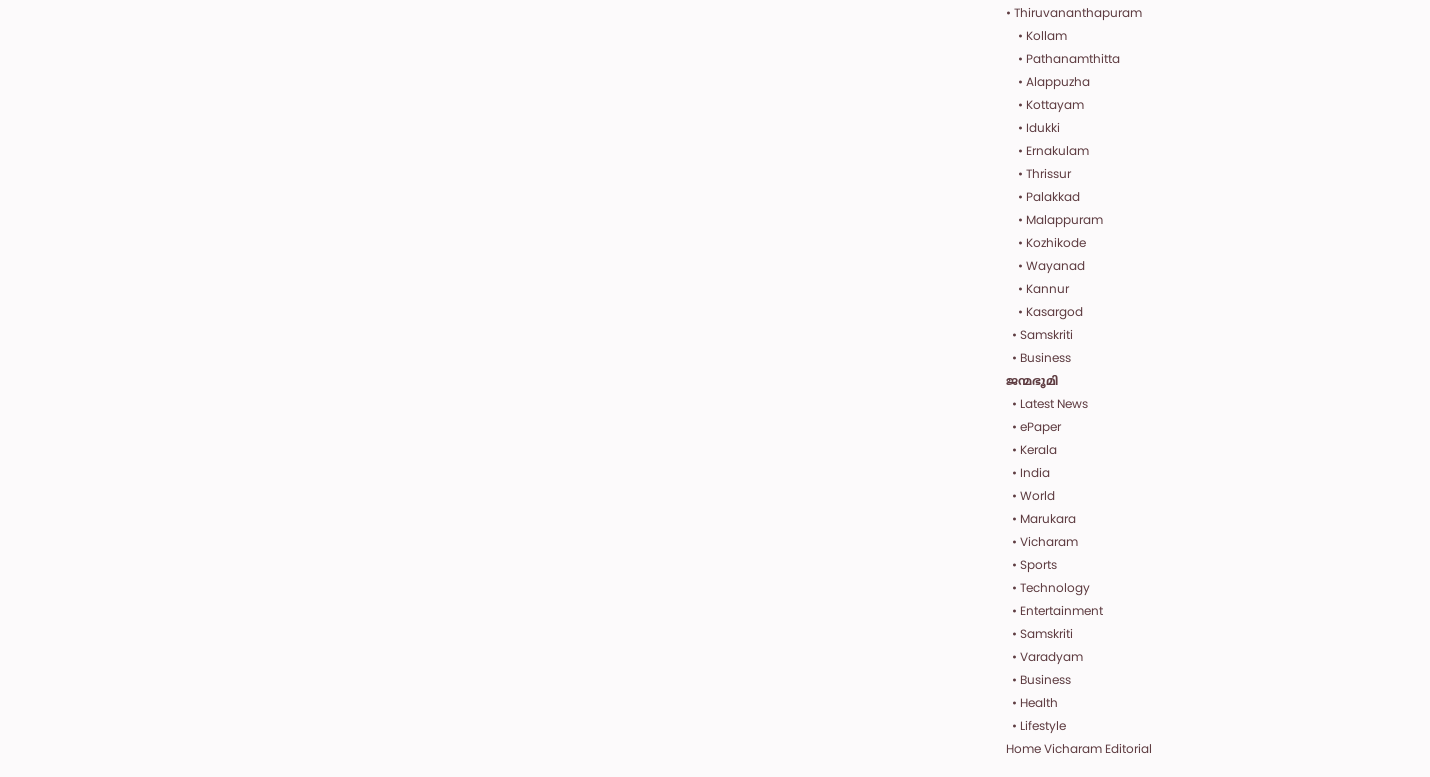• Thiruvananthapuram
    • Kollam
    • Pathanamthitta
    • Alappuzha
    • Kottayam
    • Idukki
    • Ernakulam
    • Thrissur
    • Palakkad
    • Malappuram
    • Kozhikode
    • Wayanad
    • Kannur
    • Kasargod
  • Samskriti
  • Business
ജന്മഭൂമി
  • Latest News
  • ePaper
  • Kerala
  • India
  • World
  • Marukara
  • Vicharam
  • Sports
  • Technology
  • Entertainment
  • Samskriti
  • Varadyam
  • Business
  • Health
  • Lifestyle
Home Vicharam Editorial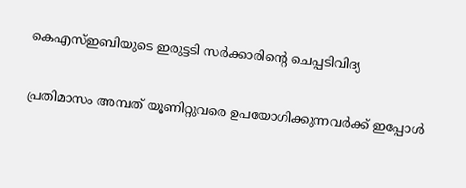കെഎസ്ഇബിയുടെ ഇരുട്ടടി സര്‍ക്കാരിന്റെ ചെപ്പടിവിദ്യ

പ്രതിമാസം അമ്പത് യൂണിറ്റുവരെ ഉപയോഗിക്കുന്നവര്‍ക്ക് ഇപ്പോള്‍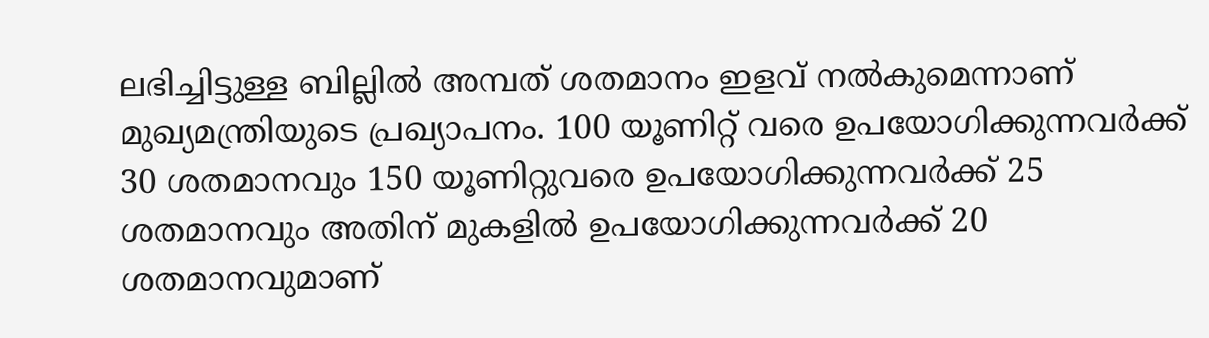ലഭിച്ചിട്ടുള്ള ബില്ലില്‍ അമ്പത് ശതമാനം ഇളവ് നല്‍കുമെന്നാണ് മുഖ്യമന്ത്രിയുടെ പ്രഖ്യാപനം. 100 യൂണിറ്റ് വരെ ഉപയോഗിക്കുന്നവര്‍ക്ക് 30 ശതമാനവും 150 യൂണിറ്റുവരെ ഉപയോഗിക്കുന്നവര്‍ക്ക് 25 ശതമാനവും അതിന് മുകളില്‍ ഉപയോഗിക്കുന്നവര്‍ക്ക് 20 ശതമാനവുമാണ്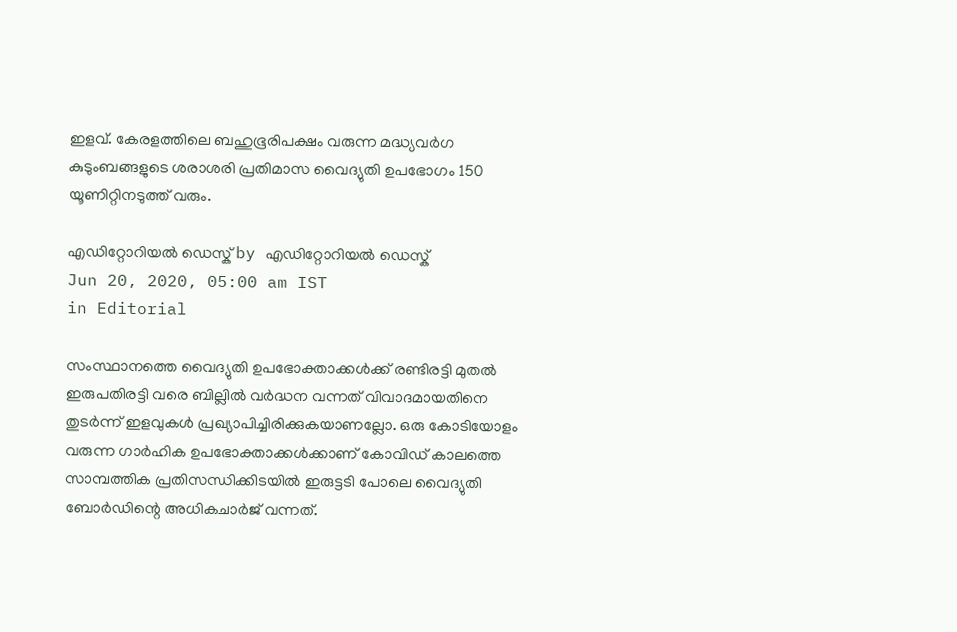ഇളവ്. കേരളത്തിലെ ബഹുഭൂരിപക്ഷം വരുന്ന മദ്ധ്യവര്‍ഗ കുടുംബങ്ങളുടെ ശരാശരി പ്രതിമാസ വൈദ്യുതി ഉപഭോഗം 150 യൂണിറ്റിനടുത്ത് വരും.

എഡിറ്റോറിയൽ ഡെസ്ക് by എഡിറ്റോറിയൽ ഡെസ്ക്
Jun 20, 2020, 05:00 am IST
in Editorial

സംസ്ഥാനത്തെ വൈദ്യുതി ഉപഭോക്താക്കള്‍ക്ക് രണ്ടിരട്ടി മുതല്‍ ഇരുപതിരട്ടി വരെ ബില്ലില്‍ വര്‍ദ്ധന വന്നത് വിവാദമായതിനെ തുടര്‍ന്ന് ഇളവുകള്‍ പ്രഖ്യാപിച്ചിരിക്കുകയാണല്ലോ. ഒരു കോടിയോളം വരുന്ന ഗാര്‍ഹിക ഉപഭോക്താക്കള്‍ക്കാണ് കോവിഡ് കാലത്തെ സാമ്പത്തിക പ്രതിസന്ധിക്കിടയില്‍ ഇരുട്ടടി പോലെ വൈദ്യുതി ബോര്‍ഡിന്റെ അധികചാര്‍ജ് വന്നത്.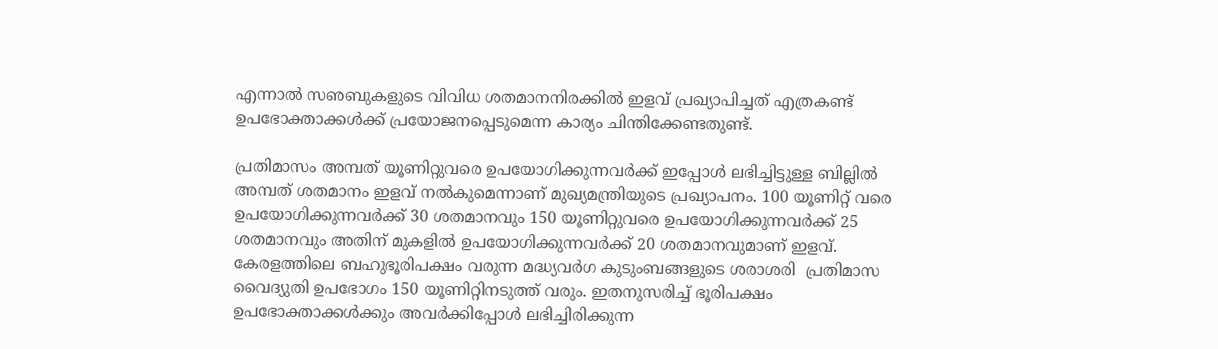എന്നാല്‍ സഌബുകളുടെ വിവിധ ശതമാനനിരക്കില്‍ ഇളവ് പ്രഖ്യാപിച്ചത് എത്രകണ്ട് ഉപഭോക്താക്കള്‍ക്ക് പ്രയോജനപ്പെടുമെന്ന കാര്യം ചിന്തിക്കേണ്ടതുണ്ട്.

പ്രതിമാസം അമ്പത് യൂണിറ്റുവരെ ഉപയോഗിക്കുന്നവര്‍ക്ക് ഇപ്പോള്‍ ലഭിച്ചിട്ടുള്ള ബില്ലില്‍ അമ്പത് ശതമാനം ഇളവ് നല്‍കുമെന്നാണ് മുഖ്യമന്ത്രിയുടെ പ്രഖ്യാപനം. 100 യൂണിറ്റ് വരെ ഉപയോഗിക്കുന്നവര്‍ക്ക് 30 ശതമാനവും 150 യൂണിറ്റുവരെ ഉപയോഗിക്കുന്നവര്‍ക്ക് 25 ശതമാനവും അതിന് മുകളില്‍ ഉപയോഗിക്കുന്നവര്‍ക്ക് 20 ശതമാനവുമാണ് ഇളവ്. കേരളത്തിലെ ബഹുഭൂരിപക്ഷം വരുന്ന മദ്ധ്യവര്‍ഗ കുടുംബങ്ങളുടെ ശരാശരി  പ്രതിമാസ വൈദ്യുതി ഉപഭോഗം 150 യൂണിറ്റിനടുത്ത് വരും. ഇതനുസരിച്ച് ഭൂരിപക്ഷം ഉപഭോക്താക്കള്‍ക്കും അവര്‍ക്കിപ്പോള്‍ ലഭിച്ചിരിക്കുന്ന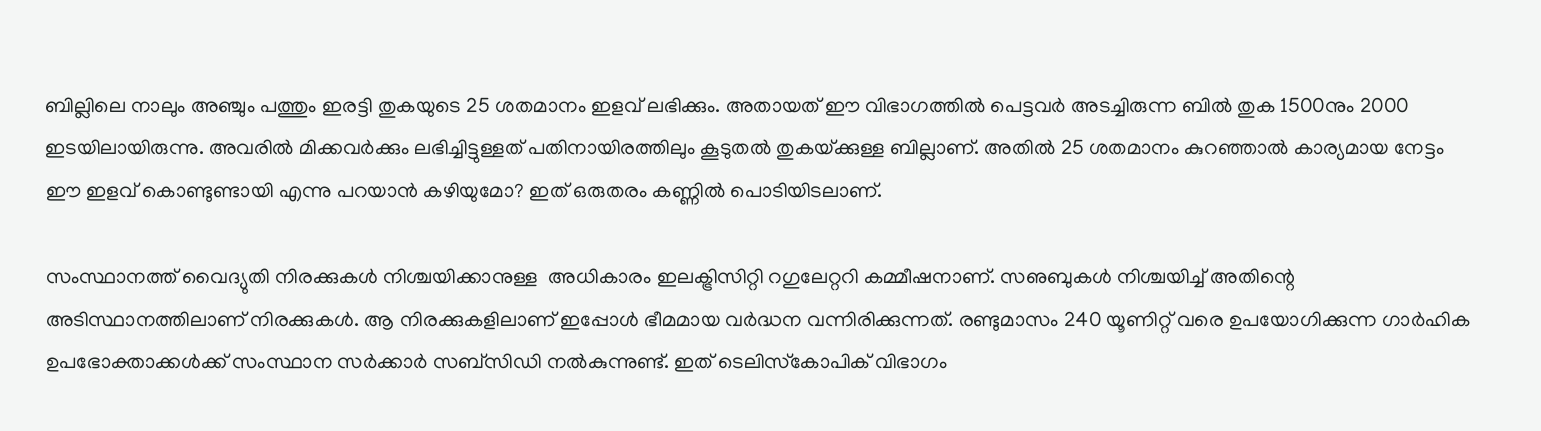ബില്ലിലെ നാലും അഞ്ചും പത്തും ഇരട്ടി തുകയുടെ 25 ശതമാനം ഇളവ് ലഭിക്കും. അതായത് ഈ വിഭാഗത്തില്‍ പെട്ടവര്‍ അടച്ചിരുന്ന ബില്‍ തുക 1500നും 2000 ഇടയിലായിരുന്നു. അവരില്‍ മിക്കവര്‍ക്കും ലഭിച്ചിട്ടുള്ളത് പതിനായിരത്തിലും കൂടുതല്‍ തുകയ്‌ക്കുള്ള ബില്ലാണ്. അതില്‍ 25 ശതമാനം കുറഞ്ഞാല്‍ കാര്യമായ നേട്ടം ഈ ഇളവ് കൊണ്ടുണ്ടായി എന്നു പറയാന്‍ കഴിയുമോ? ഇത് ഒരുതരം കണ്ണില്‍ പൊടിയിടലാണ്.

സംസ്ഥാനത്ത് വൈദ്യുതി നിരക്കുകള്‍ നിശ്ചയിക്കാനുള്ള  അധികാരം ഇലക്ട്രിസിറ്റി റഗുലേറ്ററി കമ്മീഷനാണ്. സഌബുകള്‍ നിശ്ചയിച്ച് അതിന്റെ അടിസ്ഥാനത്തിലാണ് നിരക്കുകള്‍. ആ നിരക്കുകളിലാണ് ഇപ്പോള്‍ ഭീമമായ വര്‍ദ്ധന വന്നിരിക്കുന്നത്. രണ്ടുമാസം 240 യൂണിറ്റ് വരെ ഉപയോഗിക്കുന്ന ഗാര്‍ഹിക ഉപഭോക്താക്കള്‍ക്ക് സംസ്ഥാന സര്‍ക്കാര്‍ സബ്‌സിഡി നല്‍കുന്നുണ്ട്. ഇത് ടെലിസ്‌കോപിക് വിഭാഗം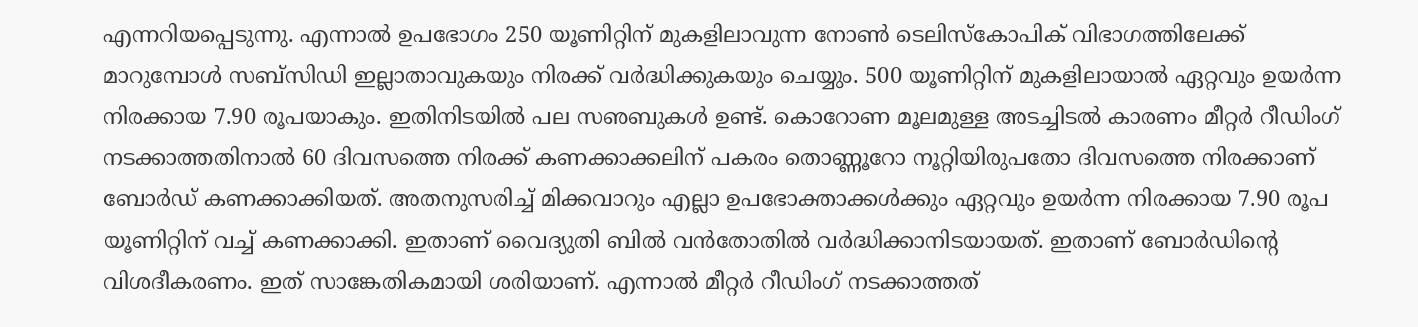എന്നറിയപ്പെടുന്നു. എന്നാല്‍ ഉപഭോഗം 250 യൂണിറ്റിന് മുകളിലാവുന്ന നോണ്‍ ടെലിസ്‌കോപിക് വിഭാഗത്തിലേക്ക് മാറുമ്പോള്‍ സബ്‌സിഡി ഇല്ലാതാവുകയും നിരക്ക് വര്‍ദ്ധിക്കുകയും ചെയ്യും. 500 യൂണിറ്റിന് മുകളിലായാല്‍ ഏറ്റവും ഉയര്‍ന്ന നിരക്കായ 7.90 രൂപയാകും. ഇതിനിടയില്‍ പല സഌബുകള്‍ ഉണ്ട്. കൊറോണ മൂലമുള്ള അടച്ചിടല്‍ കാരണം മീറ്റര്‍ റീഡിംഗ് നടക്കാത്തതിനാല്‍ 60 ദിവസത്തെ നിരക്ക് കണക്കാക്കലിന് പകരം തൊണ്ണൂറോ നൂറ്റിയിരുപതോ ദിവസത്തെ നിരക്കാണ് ബോര്‍ഡ് കണക്കാക്കിയത്. അതനുസരിച്ച് മിക്കവാറും എല്ലാ ഉപഭോക്താക്കള്‍ക്കും ഏറ്റവും ഉയര്‍ന്ന നിരക്കായ 7.90 രൂപ യൂണിറ്റിന് വച്ച് കണക്കാക്കി. ഇതാണ് വൈദ്യുതി ബില്‍ വന്‍തോതില്‍ വര്‍ദ്ധിക്കാനിടയായത്. ഇതാണ് ബോര്‍ഡിന്റെ വിശദീകരണം. ഇത് സാങ്കേതികമായി ശരിയാണ്. എന്നാല്‍ മീറ്റര്‍ റീഡിംഗ് നടക്കാത്തത്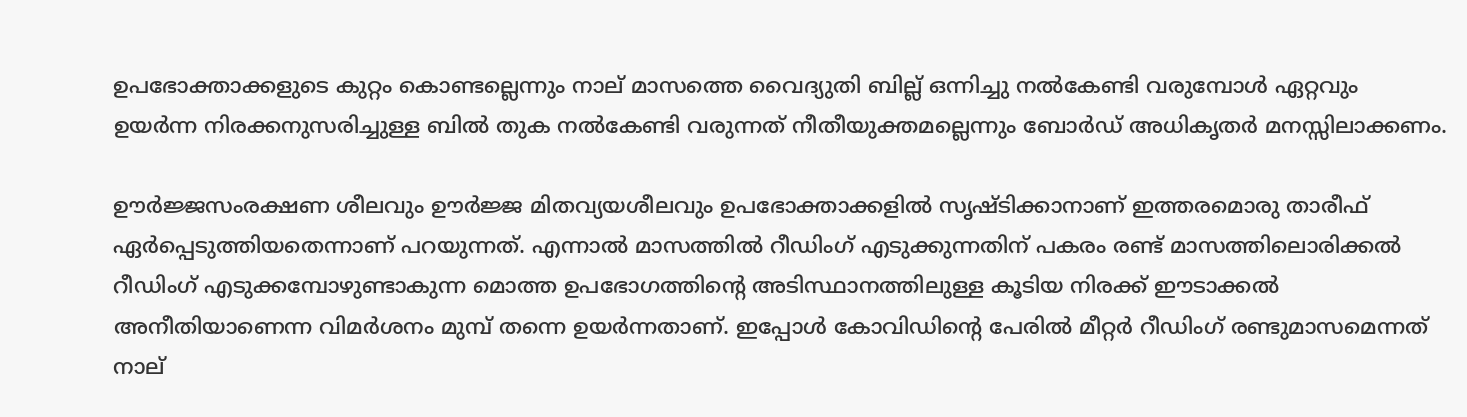ഉപഭോക്താക്കളുടെ കുറ്റം കൊണ്ടല്ലെന്നും നാല് മാസത്തെ വൈദ്യുതി ബില്ല് ഒന്നിച്ചു നല്‍കേണ്ടി വരുമ്പോള്‍ ഏറ്റവും ഉയര്‍ന്ന നിരക്കനുസരിച്ചുള്ള ബില്‍ തുക നല്‍കേണ്ടി വരുന്നത് നീതീയുക്തമല്ലെന്നും ബോര്‍ഡ് അധികൃതര്‍ മനസ്സിലാക്കണം.

ഊര്‍ജ്ജസംരക്ഷണ ശീലവും ഊര്‍ജ്ജ മിതവ്യയശീലവും ഉപഭോക്താക്കളില്‍ സൃഷ്ടിക്കാനാണ് ഇത്തരമൊരു താരീഫ് ഏര്‍പ്പെടുത്തിയതെന്നാണ് പറയുന്നത്. എന്നാല്‍ മാസത്തില്‍ റീഡിംഗ് എടുക്കുന്നതിന് പകരം രണ്ട് മാസത്തിലൊരിക്കല്‍ റീഡിംഗ് എടുക്കമ്പോഴുണ്ടാകുന്ന മൊത്ത ഉപഭോഗത്തിന്റെ അടിസ്ഥാനത്തിലുള്ള കൂടിയ നിരക്ക് ഈടാക്കല്‍ അനീതിയാണെന്ന വിമര്‍ശനം മുമ്പ് തന്നെ ഉയര്‍ന്നതാണ്. ഇപ്പോള്‍ കോവിഡിന്റെ പേരില്‍ മീറ്റര്‍ റീഡിംഗ് രണ്ടുമാസമെന്നത് നാല്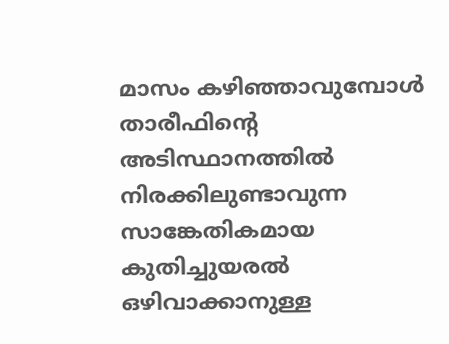മാസം കഴിഞ്ഞാവുമ്പോള്‍ താരീഫിന്റെ അടിസ്ഥാനത്തില്‍ നിരക്കിലുണ്ടാവുന്ന സാങ്കേതികമായ കുതിച്ചുയരല്‍ ഒഴിവാക്കാനുള്ള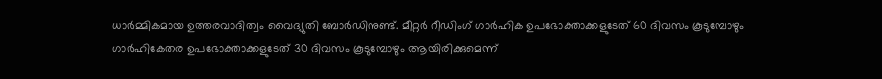ധാര്‍മ്മികമായ ഉത്തരവാദിത്വം വൈദ്യുതി ബോര്‍ഡിനുണ്ട്. മീറ്റര്‍ റീഡിംഗ് ഗാര്‍ഹിക ഉപഭോക്താക്കളുടേത് 60 ദിവസം കൂടുമ്പോഴും ഗാര്‍ഹികേതര ഉപഭോക്താക്കളുടേത് 30 ദിവസം കൂടുമ്പോഴും ആയിരിക്കുമെന്ന്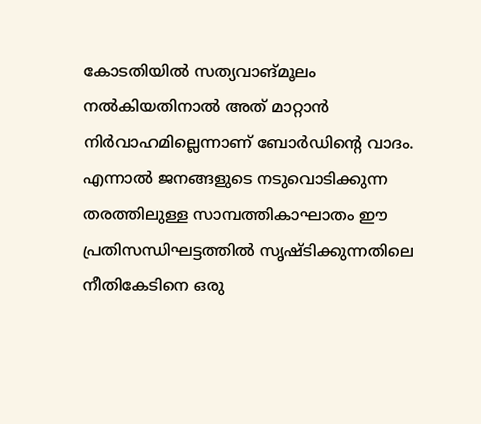കോടതിയില്‍ സത്യവാങ്മൂലം നല്‍കിയതിനാല്‍ അത് മാറ്റാന്‍ നിര്‍വാഹമില്ലെന്നാണ് ബോര്‍ഡിന്റെ വാദം. എന്നാല്‍ ജനങ്ങളുടെ നടുവൊടിക്കുന്ന തരത്തിലുള്ള സാമ്പത്തികാഘാതം ഈ പ്രതിസന്ധിഘട്ടത്തില്‍ സൃഷ്ടിക്കുന്നതിലെ നീതികേടിനെ ഒരു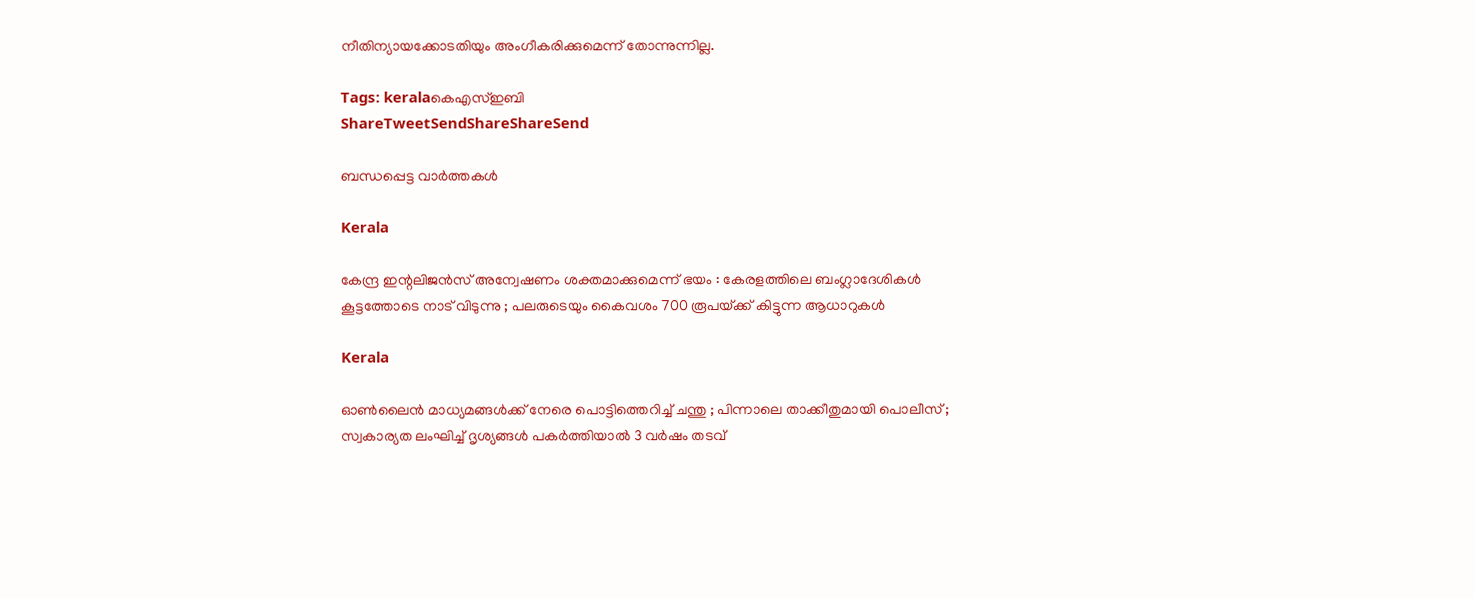നീതിന്യായക്കോടതിയും അംഗീകരിക്കുമെന്ന് തോന്നുന്നില്ല.

Tags: keralaകെഎസ്ഇബി
ShareTweetSendShareShareSend

ബന്ധപ്പെട്ട വാര്‍ത്തകള്‍

Kerala

കേന്ദ്ര ഇന്റലിജൻസ് അന്വേഷണം ശക്തമാക്കുമെന്ന് ഭയം : കേരളത്തിലെ ബംഗ്ലാദേശികൾ കൂട്ടത്തോടെ നാട് വിടുന്നു ; പലരുടെയും കൈവശം 700 രൂപയ്‌ക്ക് കിട്ടുന്ന ആധാറുകൾ

Kerala

ഓൺലൈൻ മാധ്യമങ്ങൾക്ക് നേരെ പൊട്ടിത്തെറിച്ച് ചന്തു ; പിന്നാലെ താക്കീതുമായി പൊലീസ് ; സ്വകാര്യത ലംഘിച്ച് ദൃശ്യങ്ങൾ പകർത്തിയാൽ 3 വർഷം തടവ്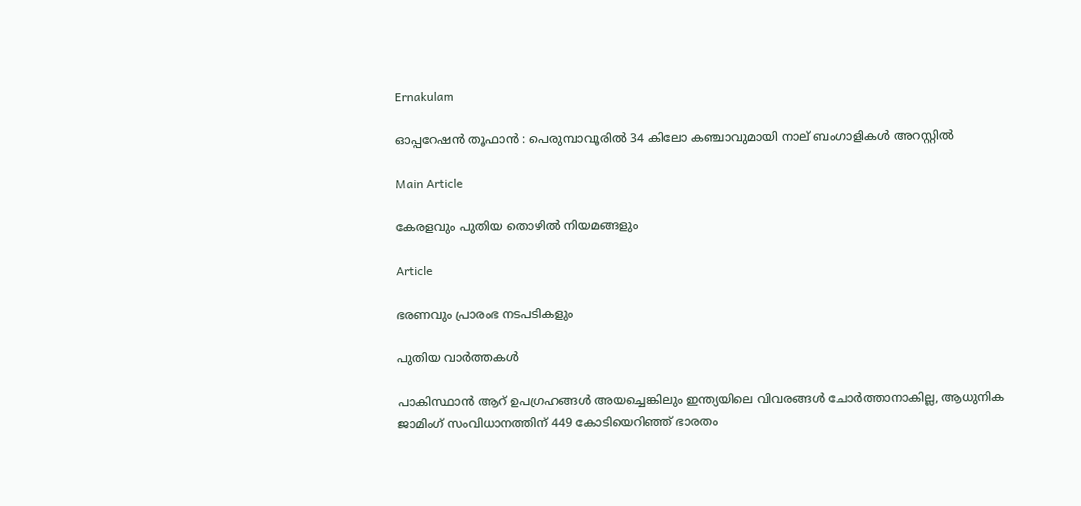Ernakulam

ഓപ്പറേഷൻ തൂഫാൻ : പെരുമ്പാവൂരിൽ 34 കിലോ കഞ്ചാവുമായി നാല് ബംഗാളികൾ അറസ്റ്റിൽ

Main Article

കേരളവും പുതിയ തൊഴില്‍ നിയമങ്ങളും

Article

ഭരണവും പ്രാരംഭ നടപടികളും

പുതിയ വാര്‍ത്തകള്‍

പാകിസ്ഥാന്‍ ആറ് ഉപഗ്രഹങ്ങള്‍ അയച്ചെങ്കിലും ഇന്ത്യയിലെ വിവരങ്ങള്‍ ചോര്‍ത്താനാകില്ല, ആധുനിക ജാമിംഗ് സംവിധാനത്തിന് 449 കോടിയെറിഞ്ഞ് ഭാരതം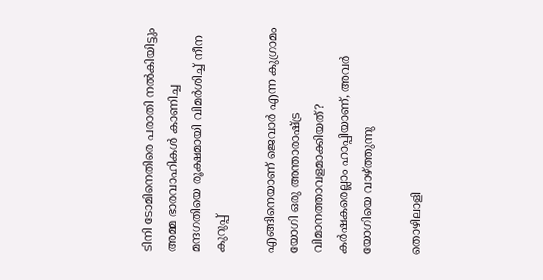ടിനി ടോമിനെതിരെ പരാതി നല്‍കിയിട്ടും അമ്മ ഭാരവാഹികള്‍ കാണിച്ച മന്ദഗതിയെ രൂക്ഷമായി വിമര്‍ശിച്ച് നീന കുറുപ്പ്

എങ്ങിനെയാണ് ജെവാര്‍ എന്ന കുഗ്രാമം യോഗി ഒരു അന്താരാഷ്‌ട്ര വിമാനത്താവളമാക്കിയത്? കര്‍ഷകരെല്ലാം ഹാപ്പിയാണ്, അവര്‍ യോഗിയെ വാഴ്‌ത്തുന്നു

തൊഴിലാളി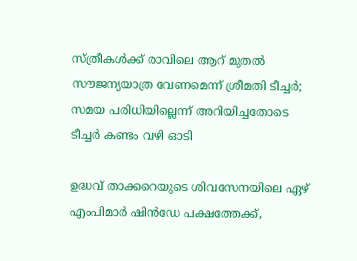സ്ത്രീകള്‍ക്ക് രാവിലെ ആറ് മുതല്‍ സൗജന്യയാത്ര വേണമെന്ന് ശ്രീമതി ടീച്ചര്‍; സമയ പരിധിയില്ലെന്ന് അറിയിച്ചതോടെ ടീച്ചര്‍ കണ്ടം വഴി ഓടി

ഉദ്ധവ് താക്കറെയുടെ ശിവസേനയിലെ ഏഴ് എംപിമാര്‍ ഷിന്‍ഡേ പക്ഷത്തേക്ക്,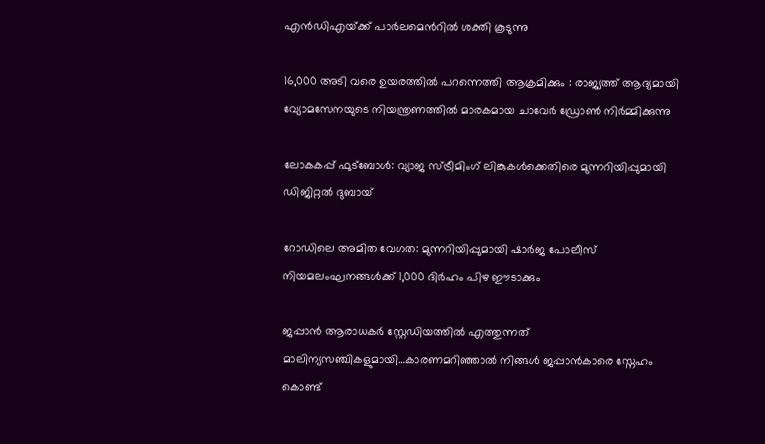എന്‍ഡിഎയ്‌ക്ക് പാര്‍ലമെന്‍റില്‍ ശക്തി കൂടുന്നു

16,000 അടി വരെ ഉയരത്തിൽ പറന്നെത്തി ആക്രമിക്കും : രാജ്യത്ത് ആദ്യമായി വ്യോമസേനയുടെ നിയന്ത്രണത്തിൽ മാരകമായ ചാവേർ ഡ്രോൺ നിർമ്മിക്കുന്നു

ലോകകപ്പ് ഫുട്ബോൾ: വ്യാജ സ്ട്രീമിംഗ് ലിങ്കുകൾക്കെതിരെ മുന്നറിയിപ്പുമായി ഡിജിറ്റൽ ദുബായ്

റോഡിലെ അമിത വേഗത: മുന്നറിയിപ്പുമായി ഷാർജ പോലീസ് നിയമലംഘനങ്ങൾക്ക് 1,000 ദിർഹം പിഴ ഈടാക്കും

ജപ്പാന്‍ ആരാധകര്‍ സ്റ്റേഡിയത്തില്‍ എത്തുന്നത് മാലിന്യസഞ്ചികളുമായി…കാരണമറിഞ്ഞാല്‍ നിങ്ങള്‍ ജപ്പാന്‍കാരെ സ്നേഹം കൊണ്ട്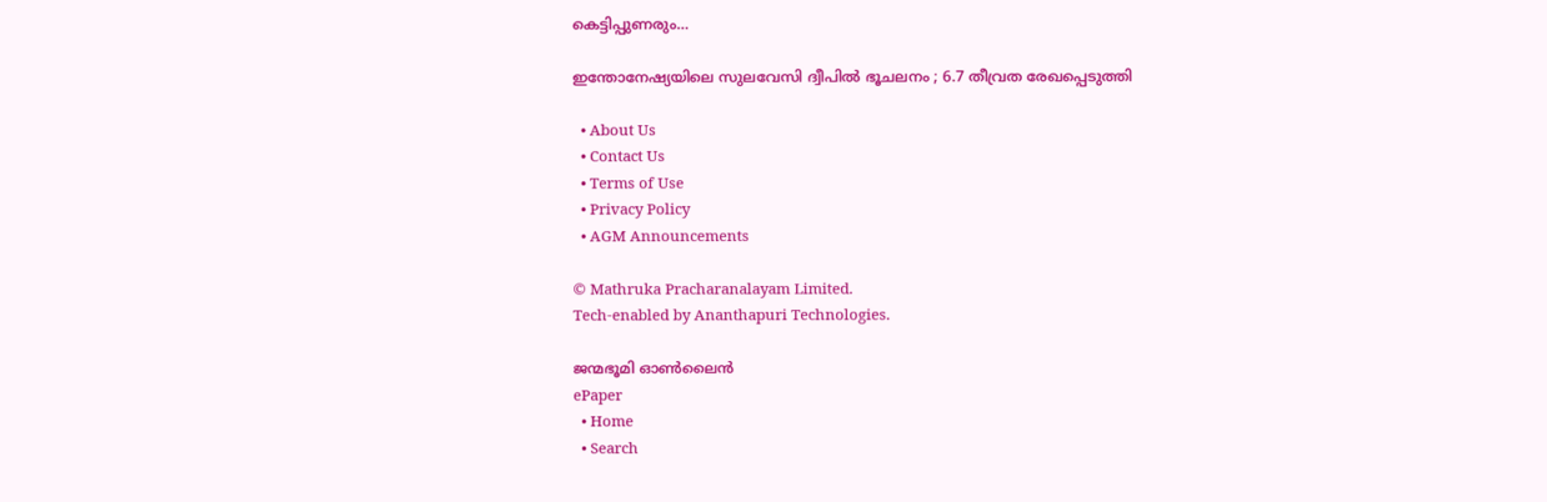കെട്ടിപ്പുണരും…

ഇന്തോനേഷ്യയിലെ സുലവേസി ദ്വീപിൽ ഭൂചലനം ; 6.7 തീവ്രത രേഖപ്പെടുത്തി

  • About Us
  • Contact Us
  • Terms of Use
  • Privacy Policy
  • AGM Announcements

© Mathruka Pracharanalayam Limited.
Tech-enabled by Ananthapuri Technologies.

ജന്മഭൂമി ഓണ്‍ലൈന്‍
ePaper
  • Home
  • Search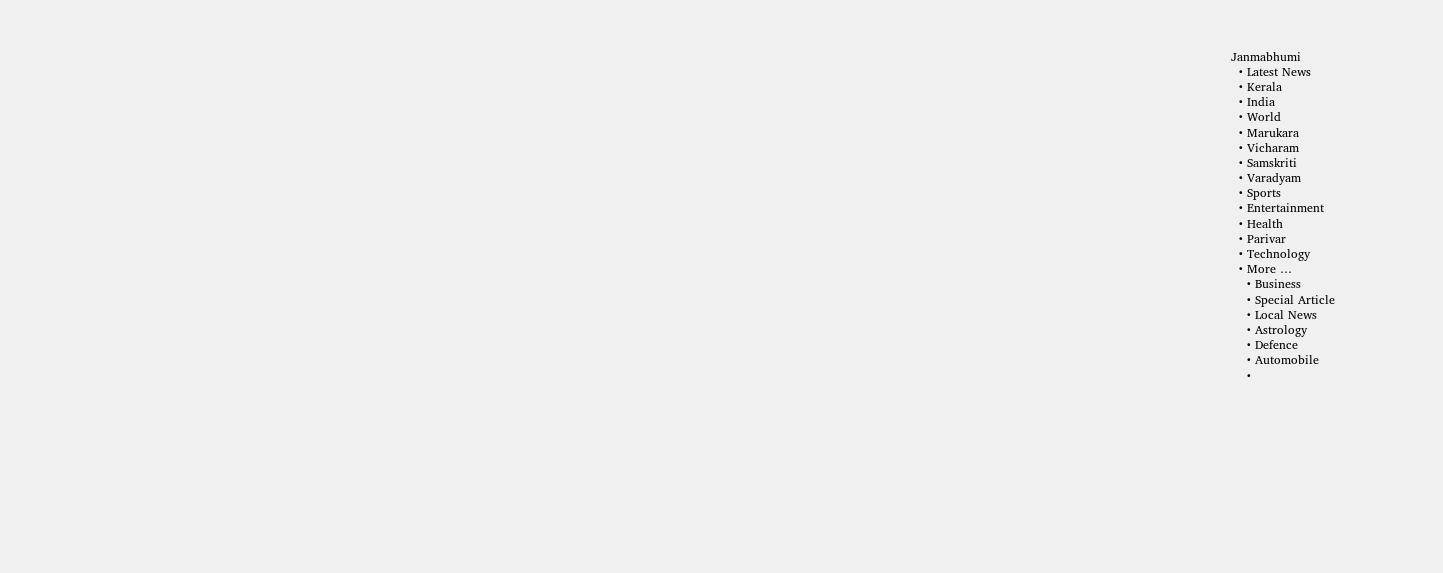Janmabhumi
  • Latest News
  • Kerala
  • India
  • World
  • Marukara
  • Vicharam
  • Samskriti
  • Varadyam
  • Sports
  • Entertainment
  • Health
  • Parivar
  • Technology
  • More …
    • Business
    • Special Article
    • Local News
    • Astrology
    • Defence
    • Automobile
    •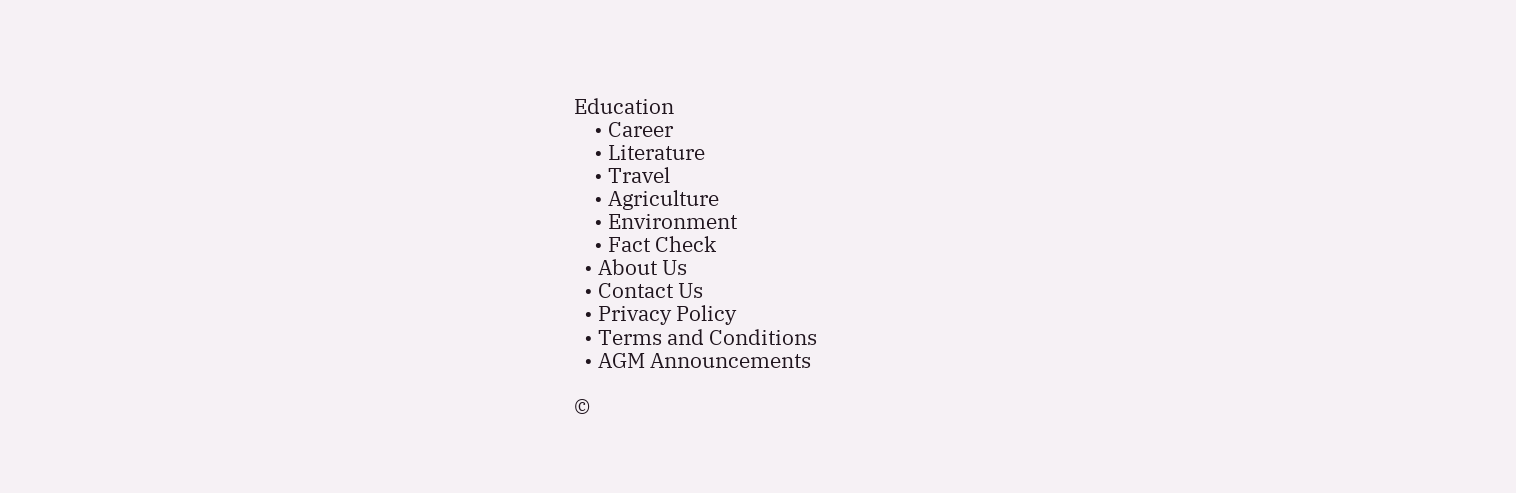Education
    • Career
    • Literature
    • Travel
    • Agriculture
    • Environment
    • Fact Check
  • About Us
  • Contact Us
  • Privacy Policy
  • Terms and Conditions
  • AGM Announcements

©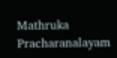Mathruka Pracharanalayam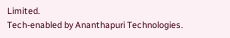Limited.
Tech-enabled by Ananthapuri Technologies.